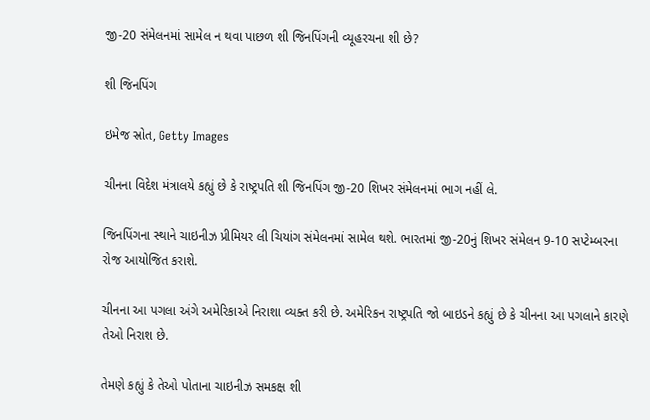જી-20 સંમેલનમાં સામેલ ન થવા પાછળ શી જિનપિંગની વ્યૂહરચના શી છે?

શી જિનપિંગ

ઇમેજ સ્રોત, Getty Images

ચીનના વિદેશ મંત્રાલયે કહ્યું છે કે રાષ્ટ્રપતિ શી જિનપિંગ જી-20 શિખર સંમેલનમાં ભાગ નહીં લે.

જિનપિંગના સ્થાને ચાઇનીઝ પ્રીમિયર લી ચિયાંગ સંમેલનમાં સામેલ થશે. ભારતમાં જી-20નું શિખર સંમેલન 9-10 સપ્ટેમ્બરના રોજ આયોજિત કરાશે.

ચીનના આ પગલા અંગે અમેરિકાએ નિરાશા વ્યક્ત કરી છે. અમેરિકન રાષ્ટ્રપતિ જો બાઇડને કહ્યું છે કે ચીનના આ પગલાને કારણે તેઓ નિરાશ છે.

તેમણે કહ્યું કે તેઓ પોતાના ચાઇનીઝ સમકક્ષ શી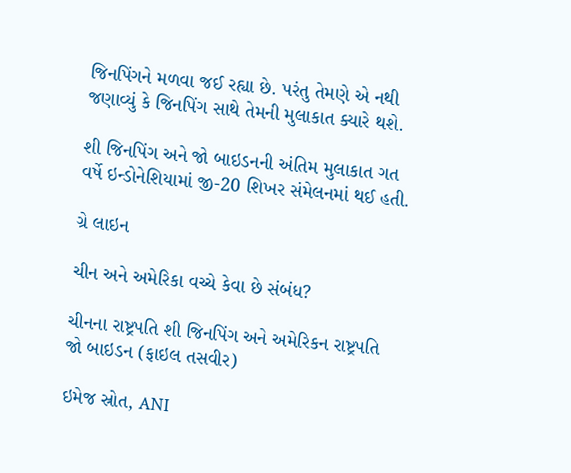જિનપિંગને મળવા જઈ રહ્યા છે. પરંતુ તેમણે એ નથી જણાવ્યું કે જિનપિંગ સાથે તેમની મુલાકાત ક્યારે થશે.

શી જિનપિંગ અને જો બાઇડનની અંતિમ મુલાકાત ગત વર્ષે ઇન્ડોનેશિયામાં જી-20 શિખર સંમેલનમાં થઈ હતી.

ગ્રે લાઇન

ચીન અને અમેરિકા વચ્ચે કેવા છે સંબંધ?

ચીનના રાષ્ટ્રપતિ શી જિનપિંગ અને અમેરિકન રાષ્ટ્રપતિ જો બાઇડન (ફાઇલ તસવીર)

ઇમેજ સ્રોત, ANI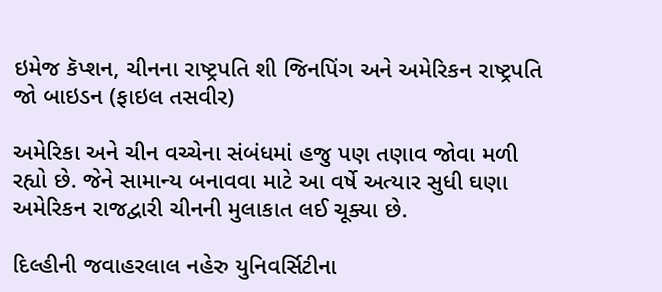ઇમેજ કૅપ્શન, ચીનના રાષ્ટ્રપતિ શી જિનપિંગ અને અમેરિકન રાષ્ટ્રપતિ જો બાઇડન (ફાઇલ તસવીર)

અમેરિકા અને ચીન વચ્ચેના સંબંધમાં હજુ પણ તણાવ જોવા મળી રહ્યો છે. જેને સામાન્ય બનાવવા માટે આ વર્ષે અત્યાર સુધી ઘણા અમેરિકન રાજદ્વારી ચીનની મુલાકાત લઈ ચૂક્યા છે.

દિલ્હીની જવાહરલાલ નહેરુ યુનિવર્સિટીના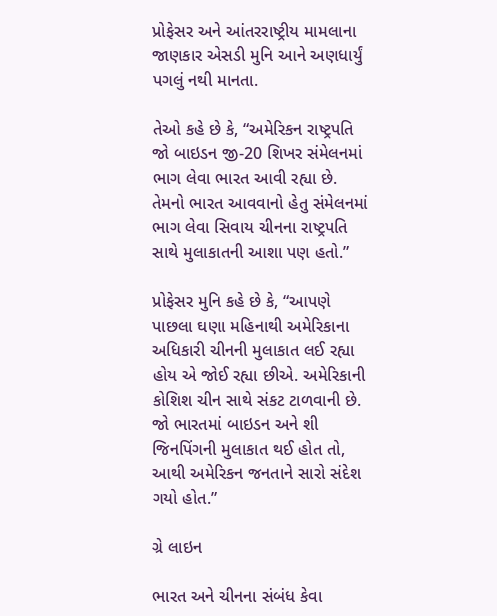પ્રોફેસર અને આંતરરાષ્ટ્રીય મામલાના જાણકાર એસડી મુનિ આને અણધાર્યું પગલું નથી માનતા.

તેઓ કહે છે કે, “અમેરિકન રાષ્ટ્રપતિ જો બાઇડન જી-20 શિખર સંમેલનમાં ભાગ લેવા ભારત આવી રહ્યા છે. તેમનો ભારત આવવાનો હેતુ સંમેલનમાં ભાગ લેવા સિવાય ચીનના રાષ્ટ્રપતિ સાથે મુલાકાતની આશા પણ હતો.”

પ્રોફેસર મુનિ કહે છે કે, “આપણે પાછલા ઘણા મહિનાથી અમેરિકાના અધિકારી ચીનની મુલાકાત લઈ રહ્યા હોય એ જોઈ રહ્યા છીએ. અમેરિકાની કોશિશ ચીન સાથે સંકટ ટાળવાની છે. જો ભારતમાં બાઇડન અને શી જિનપિંગની મુલાકાત થઈ હોત તો, આથી અમેરિકન જનતાને સારો સંદેશ ગયો હોત.”

ગ્રે લાઇન

ભારત અને ચીનના સંબંધ કેવા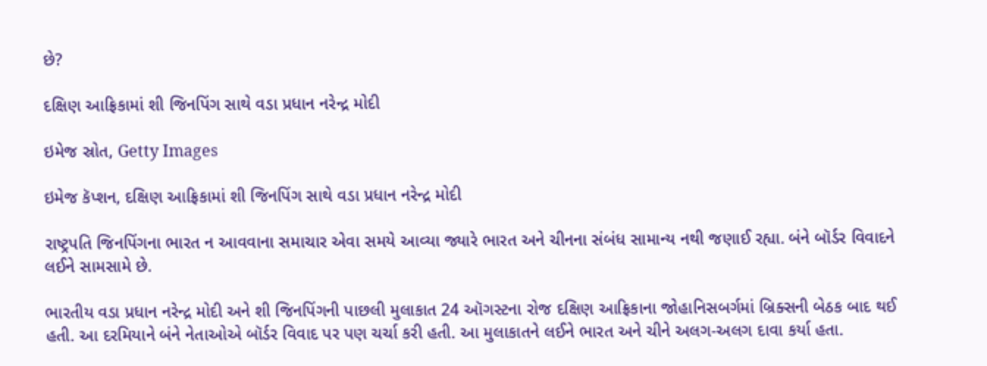છે?

દક્ષિણ આફ્રિકામાં શી જિનપિંગ સાથે વડા પ્રધાન નરેન્દ્ર મોદી

ઇમેજ સ્રોત, Getty Images

ઇમેજ કૅપ્શન, દક્ષિણ આફ્રિકામાં શી જિનપિંગ સાથે વડા પ્રધાન નરેન્દ્ર મોદી

રાષ્ટ્રપતિ જિનપિંગના ભારત ન આવવાના સમાચાર એવા સમયે આવ્યા જ્યારે ભારત અને ચીનના સંબંધ સામાન્ય નથી જણાઈ રહ્યા. બંને બૉર્ડર વિવાદને લઈને સામસામે છે.

ભારતીય વડા પ્રધાન નરેન્દ્ર મોદી અને શી જિનપિંગની પાછલી મુલાકાત 24 ઑગસ્ટના રોજ દક્ષિણ આફ્રિકાના જોહાનિસબર્ગમાં બ્રિક્સની બેઠક બાદ થઈ હતી. આ દરમિયાને બંને નેતાઓએ બૉર્ડર વિવાદ પર પણ ચર્ચા કરી હતી. આ મુલાકાતને લઈને ભારત અને ચીને અલગ-અલગ દાવા કર્યા હતા.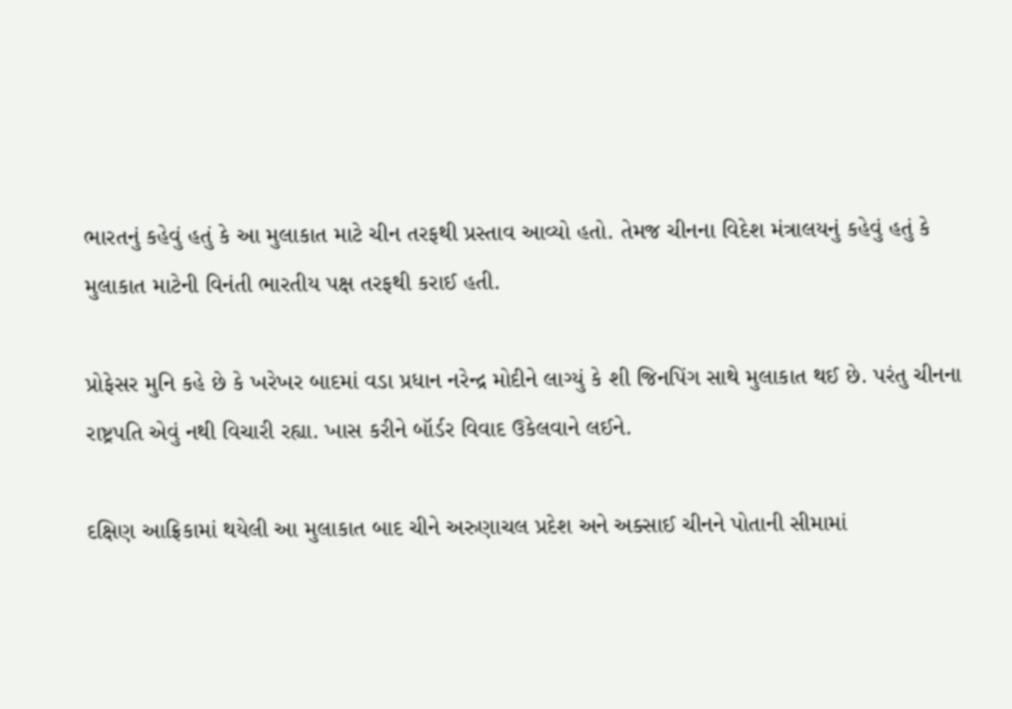ભારતનું કહેવું હતું કે આ મુલાકાત માટે ચીન તરફથી પ્રસ્તાવ આવ્યો હતો. તેમજ ચીનના વિદેશ મંત્રાલયનું કહેવું હતું કે મુલાકાત માટેની વિનંતી ભારતીય પક્ષ તરફથી કરાઈ હતી.

પ્રોફેસર મુનિ કહે છે કે ખરેખર બાદમાં વડા પ્રધાન નરેન્દ્ર મોદીને લાગ્યું કે શી જિનપિંગ સાથે મુલાકાત થઈ છે. પરંતુ ચીનના રાષ્ટ્રપતિ એવું નથી વિચારી રહ્યા. ખાસ કરીને બૉર્ડર વિવાદ ઉકેલવાને લઈને.

દક્ષિણ આફ્રિકામાં થયેલી આ મુલાકાત બાદ ચીને અરુણાચલ પ્રદેશ અને અક્સાઈ ચીનને પોતાની સીમામાં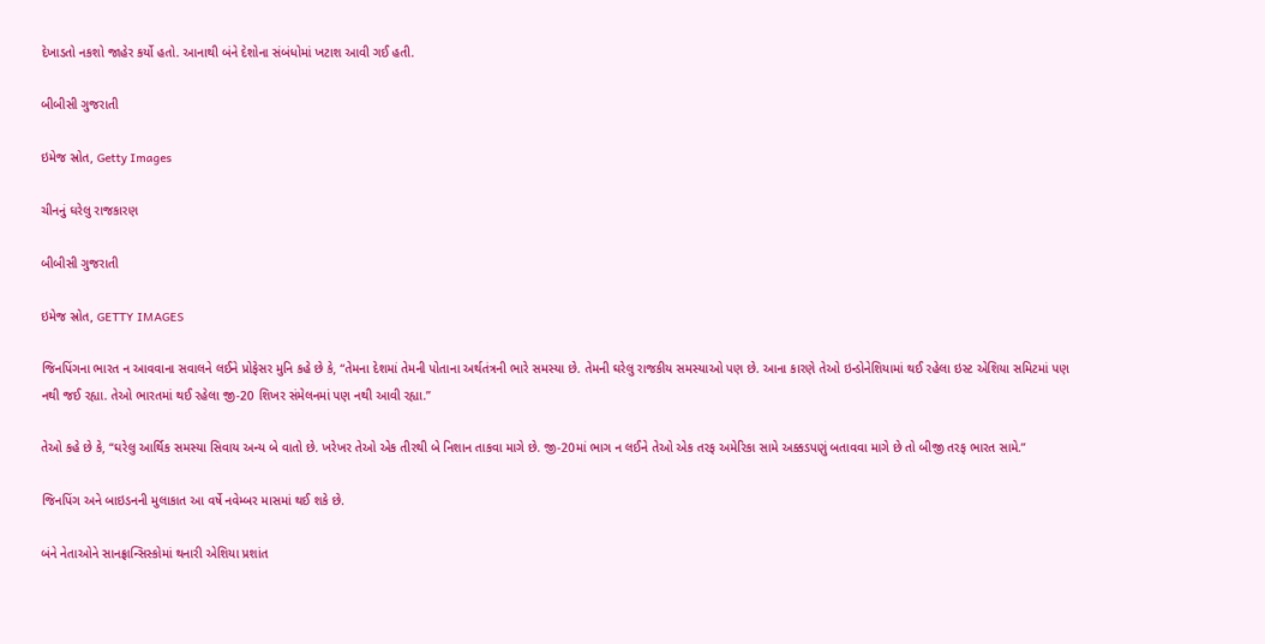દેખાડતો નકશો જાહેર કર્યો હતો. આનાથી બંને દેશોના સંબંધોમાં ખટાશ આવી ગઈ હતી.

બીબીસી ગુજરાતી

ઇમેજ સ્રોત, Getty Images

ચીનનું ઘરેલુ રાજકારણ

બીબીસી ગુજરાતી

ઇમેજ સ્રોત, GETTY IMAGES

જિનપિંગના ભારત ન આવવાના સવાલને લઈને પ્રોફેસર મુનિ કહે છે કે, “તેમના દેશમાં તેમની પોતાના અર્થતંત્રની ભારે સમસ્યા છે. તેમની ઘરેલુ રાજકીય સમસ્યાઓ પણ છે. આના કારણે તેઓ ઇન્ડોનેશિયામાં થઈ રહેલા ઇસ્ટ એશિયા સમિટમાં પણ નથી જઈ રહ્યા. તેઓ ભારતમાં થઈ રહેલા જી-20 શિખર સંમેલનમાં પણ નથી આવી રહ્યા.”

તેઓ કહે છે કે, “ઘરેલુ આર્થિક સમસ્યા સિવાય અન્ય બે વાતો છે. ખરેખર તેઓ એક તીરથી બે નિશાન તાકવા માગે છે. જી-20માં ભાગ ન લઈને તેઓ એક તરફ અમેરિકા સામે અક્કડપણું બતાવવા માગે છે તો બીજી તરફ ભારત સામે.”

જિનપિંગ અને બાઇડનની મુલાકાત આ વર્ષે નવેમ્બર માસમાં થઈ શકે છે.

બંને નેતાઓને સાનફ્રાન્સિસ્કોમાં થનારી એશિયા પ્રશાંત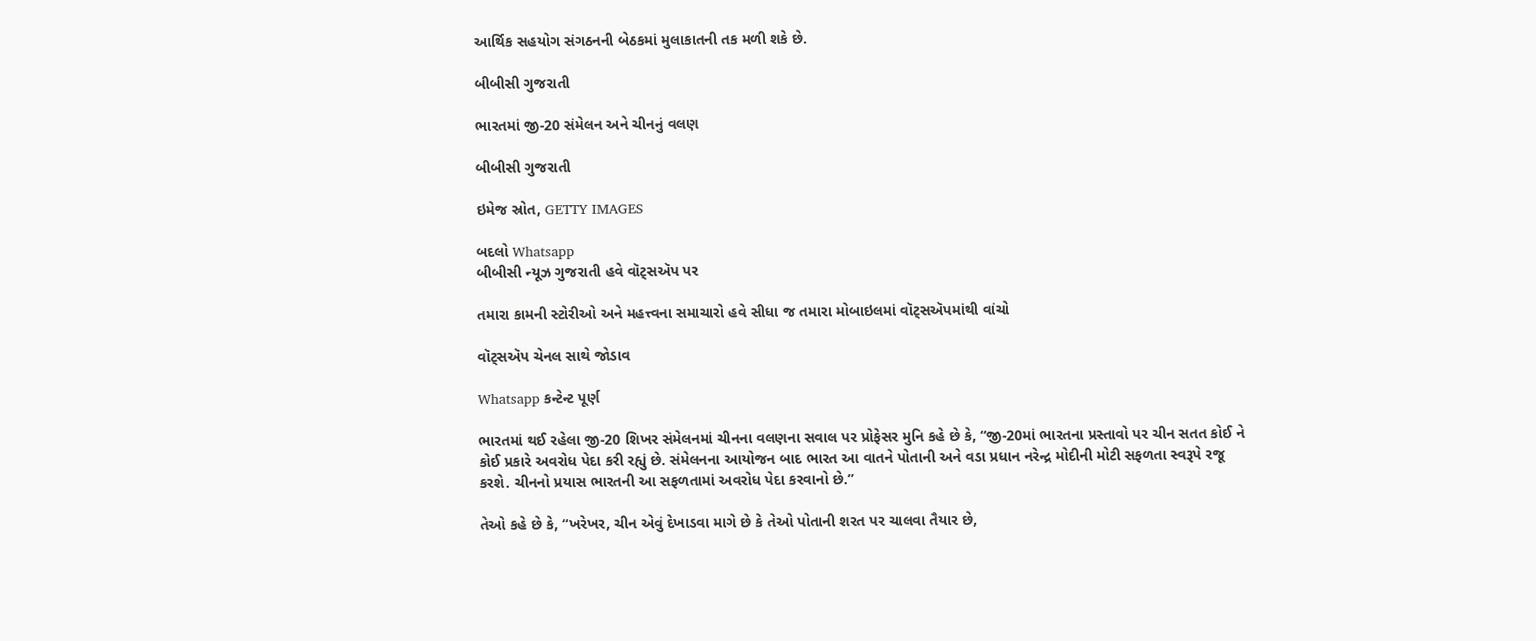આર્થિક સહયોગ સંગઠનની બેઠકમાં મુલાકાતની તક મળી શકે છે.

બીબીસી ગુજરાતી

ભારતમાં જી-20 સંમેલન અને ચીનનું વલણ

બીબીસી ગુજરાતી

ઇમેજ સ્રોત, GETTY IMAGES

બદલો Whatsapp
બીબીસી ન્યૂઝ ગુજરાતી હવે વૉટ્સઍપ પર

તમારા કામની સ્ટોરીઓ અને મહત્ત્વના સમાચારો હવે સીધા જ તમારા મોબાઇલમાં વૉટ્સઍપમાંથી વાંચો

વૉટ્સઍપ ચેનલ સાથે જોડાવ

Whatsapp કન્ટેન્ટ પૂર્ણ

ભારતમાં થઈ રહેલા જી-20 શિખર સંમેલનમાં ચીનના વલણના સવાલ પર પ્રોફેસર મુનિ કહે છે કે, “જી-20માં ભારતના પ્રસ્તાવો પર ચીન સતત કોઈ ને કોઈ પ્રકારે અવરોધ પેદા કરી રહ્યું છે. સંમેલનના આયોજન બાદ ભારત આ વાતને પોતાની અને વડા પ્રધાન નરેન્દ્ર મોદીની મોટી સફળતા સ્વરૂપે રજૂ કરશે. ચીનનો પ્રયાસ ભારતની આ સફળતામાં અવરોધ પેદા કરવાનો છે.”

તેઓ કહે છે કે, “ખરેખર, ચીન એવું દેખાડવા માગે છે કે તેઓ પોતાની શરત પર ચાલવા તૈયાર છે,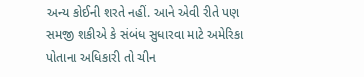અન્ય કોઈની શરતે નહીં. આને એવી રીતે પણ સમજી શકીએ કે સંબંધ સુધારવા માટે અમેરિકા પોતાના અધિકારી તો ચીન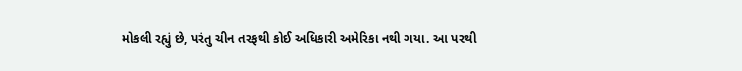મોકલી રહ્યું છે, પરંતુ ચીન તરફથી કોઈ અધિકારી અમેરિકા નથી ગયા. આ પરથી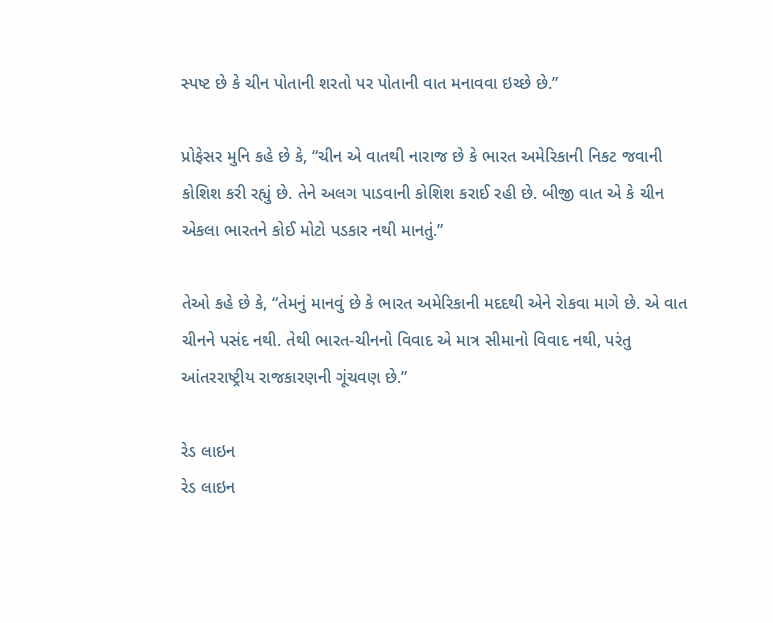સ્પષ્ટ છે કે ચીન પોતાની શરતો પર પોતાની વાત મનાવવા ઇચ્છે છે.”

પ્રોફેસર મુનિ કહે છે કે, “ચીન એ વાતથી નારાજ છે કે ભારત અમેરિકાની નિકટ જવાની કોશિશ કરી રહ્યું છે. તેને અલગ પાડવાની કોશિશ કરાઈ રહી છે. બીજી વાત એ કે ચીન એકલા ભારતને કોઈ મોટો પડકાર નથી માનતું.”

તેઓ કહે છે કે, “તેમનું માનવું છે કે ભારત અમેરિકાની મદદથી એને રોકવા માગે છે. એ વાત ચીનને પસંદ નથી. તેથી ભારત-ચીનનો વિવાદ એ માત્ર સીમાનો વિવાદ નથી, પરંતુ આંતરરાષ્ટ્રીય રાજકારણની ગૂંચવણ છે.”

રેડ લાઇન
રેડ લાઇન